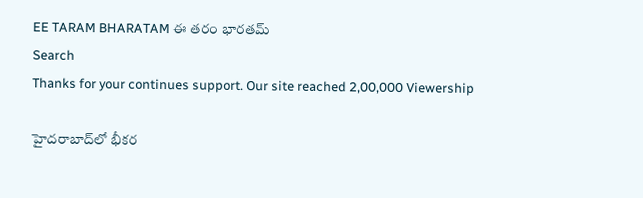EE TARAM BHARATAM ఈ తరం భారతమ్
Search
Thanks for your continues support. Our site reached 2,00,000 Viewership

హైదరాబాద్‌లో భీకర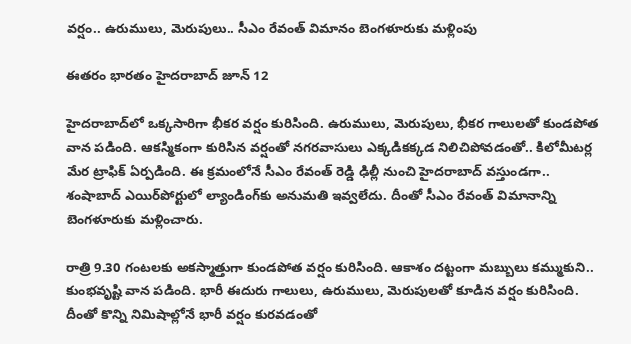వర్షం.. ఉరుములు, మెరుపులు.. సీఎం రేవంత్ విమానం బెంగళూరుకు మళ్లింపు

ఈతరం భారతం హైదరాబాద్ జూన్ 12

హైదరాబాద్‌లో ఒక్కసారిగా భీకర వర్షం కురిసింది. ఉరుములు, మెరుపులు, భీకర గాలులతో కుండపోత వాన పడింది. ఆకస్మికంగా కురిసిన వర్షంతో నగరవాసులు ఎక్కడికక్కడ నిలిచిపోవడంతో.. కిలోమీటర్ల మేర ట్రాఫిక్ ఏర్పడింది. ఈ క్రమంలోనే సీఎం రేవంత్ రెడ్డి ఢిల్లీ నుంచి హైదరాబాద్ వస్తుండగా.. శంషాబాద్ ఎయిర్‌పోర్టులో ల్యాండింగ్‌కు అనుమతి ఇవ్వలేదు. దీంతో సీఎం రేవంత్ విమానాన్ని బెంగళూరుకు మళ్లించారు.

రాత్రి 9.30 గంటలకు అకస్మాత్తుగా కుండపోత వర్షం కురిసింది. ఆకాశం దట్టంగా మబ్బులు కమ్ముకుని.. కుంభవృష్టి వాన పడింది. భారీ ఈదురు గాలులు, ఉరుములు, మెరుపులతో కూడిన వర్షం కురిసింది. దీంతో కొన్ని నిమిషాల్లోనే భారీ వర్షం కురవడంతో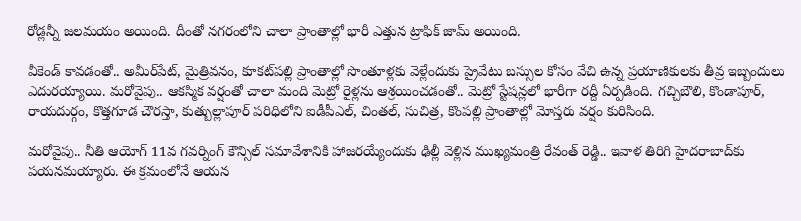రోడ్లన్నీ జలమయం అయింది. దీంతో నగరంలోని చాలా ప్రాంతాల్లో భారీ ఎత్తున ట్రాఫిక్‌ జామ్ అయింది.

వీకెండ్ కావడంతో.. అమీర్‌పేట్, మైత్రివనం, కూకట్‌పల్లి ప్రాంతాల్లో సొంతూళ్లకు వెళ్లేందుకు ప్రైవేటు బస్సుల కోసం వేచి ఉన్న ప్రయాణికులకు తీవ్ర ఇబ్బందులు ఎదురయ్యాయి. మరోవైపు.. ఆకస్మిక వర్షంతో చాలా మంది మెట్రో రైళ్లను ఆశ్రయించడంతో.. మెట్రో స్టేషన్లలో భారీగా రద్దీ ఏర్పడింది. గచ్చిబౌలి, కొండాపూర్, రాయదుర్గం, కొత్తగూడ చౌరస్తా, కుత్బుల్లాపూర్ పరిధిలోని ఐడీపీఎల్, చింతల్, సుచిత్ర, కొంపల్లి ప్రాంతాల్లో మోస్తరు వర్షం కురిసింది.

మరోవైపు.. నీతి ఆయోగ్ 11వ గవర్నింగ్ కౌన్సిల్ సమావేశానికి హాజరయ్యేందుకు ఢిల్లీ వెళ్లిన ముఖ్యమంత్రి రేవంత్ రెడ్డి.. ఇవాళ తిరిగి హైదరాబాద్‌కు పయనమయ్యారు. ఈ క్రమంలోనే ఆయన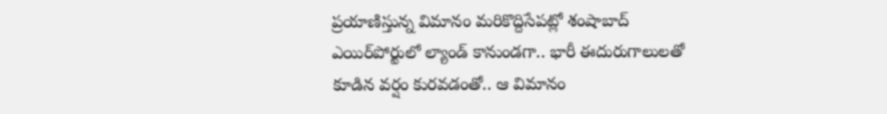ప్రయాణిస్తున్న విమానం మరికొద్దిసేపట్లో శంషాబాద్ ఎయిర్‌పోర్టులో ల్యాండ్ కానుండగా.. భారీ ఈదురుగాలులతో కూడిన వర్షం కురవడంతో.. ఆ విమానం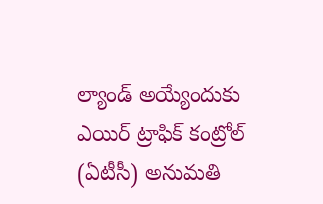ల్యాండ్ అయ్యేందుకు ఎయిర్‌ ట్రాఫిక్ కంట్రోల్ (ఏటీసీ) అనుమతి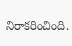నిరాకరించింది.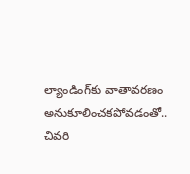ల్యాండింగ్‌కు వాతావరణం అనుకూలించకపోవడంతో.. చివరి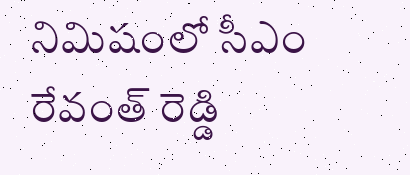నిమిషంలో సీఎం రేవంత్ రెడ్డి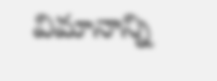విమానాన్ని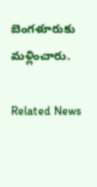బెంగళూరుకు మళ్లించారు.

Related News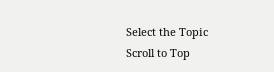Select the Topic
Scroll to Top